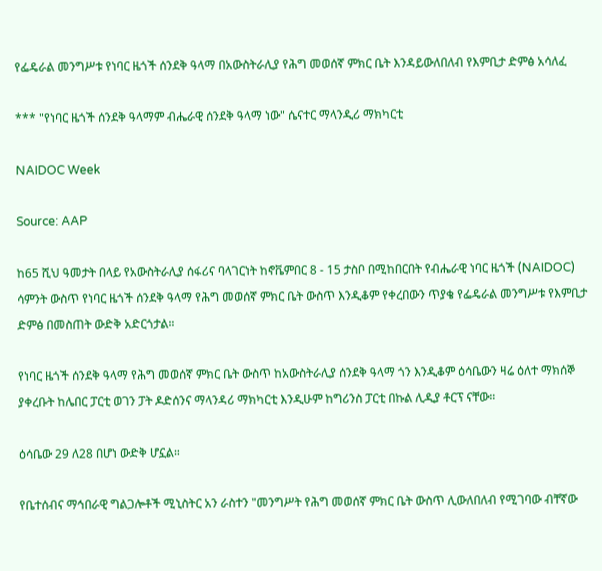የፌዴራል መንግሥቱ የነባር ዜጎች ሰንደቅ ዓላማ በአውስትራሊያ የሕግ መወሰኛ ምክር ቤት እንዳይውለበለብ የእምቢታ ድምፅ አሳለፈ

*** "የነባር ዜጎች ሰንደቅ ዓላማም ብሔራዊ ሰንደቅ ዓላማ ነው" ሴናተር ማላንዲሪ ማክካርቲ

NAIDOC Week

Source: AAP

ከ65 ሺህ ዓመታት በላይ የአውስትራሊያ ሰፋሪና ባላገርነት ከኖቬምበር 8 - 15 ታስቦ በሚከበርበት የብሔራዊ ነባር ዜጎች (NAIDOC) ሳምንት ውስጥ የነባር ዜጎች ሰንደቅ ዓላማ የሕግ መወሰኛ ምክር ቤት ውስጥ እንዲቆም የቀረበውን ጥያቄ የፌዴራል መንግሥቱ የእምቢታ ድምፅ በመስጠት ውድቅ አድርጎታል።

የነባር ዜጎች ሰንደቅ ዓላማ የሕግ መወሰኛ ምክር ቤት ውስጥ ከአውስትራሊያ ሰንደቅ ዓላማ ጎን እንዲቆም ዕሳቤውን ዛሬ ዕለተ ማክሰኞ ያቀረቡት ከሌበር ፓርቲ ወገን ፓት ዶድሰንና ማላንዳሪ ማክካርቲ እንዲሁም ከግሪንስ ፓርቲ በኩል ሊዲያ ቶርፕ ናቸው።

ዕሳቤው 29 ለ28 በሆነ ውድቅ ሆኗል።

የቤተሰብና ማኅበራዊ ግልጋሎቶች ሚኒስትር አን ራስተን "መንግሥት የሕግ መወሰኛ ምክር ቤት ውስጥ ሊውለበለብ የሚገባው ብቸኛው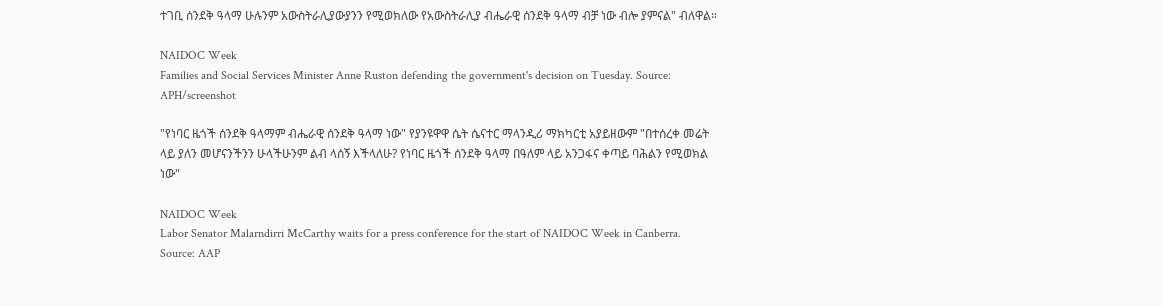ተገቢ ሰንደቅ ዓላማ ሁሉንም አውስትራሊያውያንን የሚወክለው የአውስትራሊያ ብሔራዊ ሰንደቅ ዓላማ ብቻ ነው ብሎ ያምናል" ብለዋል።

NAIDOC Week
Families and Social Services Minister Anne Ruston defending the government's decision on Tuesday. Source: APH/screenshot

"የነባር ዜጎች ሰንደቅ ዓላማም ብሔራዊ ሰንደቅ ዓላማ ነው" የያንዩዋዋ ሴት ሴናተር ማላንዲሪ ማክካርቲ አያይዘውም "በተሰረቀ መሬት ላይ ያለን መሆናንችንን ሁላችሁንም ልብ ላሰኝ እችላለሁ? የነባር ዜጎች ሰንደቅ ዓላማ በዓለም ላይ አንጋፋና ቀጣይ ባሕልን የሚወክል ነው"

NAIDOC Week
Labor Senator Malarndirri McCarthy waits for a press conference for the start of NAIDOC Week in Canberra. Source: AAP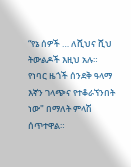“የኔ ሰዎች … ለሺህና ሺህ ትውልዶች እዚህ አሉ። የነባር ዜጎች ሰንደቅ ዓላማ እኛን ገላጭና የተቆራኘንበት ነው" በማለት ምላሽ ሰጥተዋል።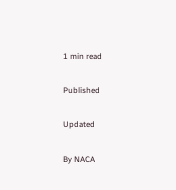1 min read

Published

Updated

By NACA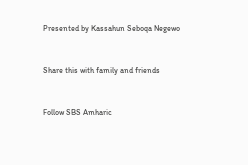Presented by Kassahun Seboqa Negewo


Share this with family and friends


Follow SBS Amharic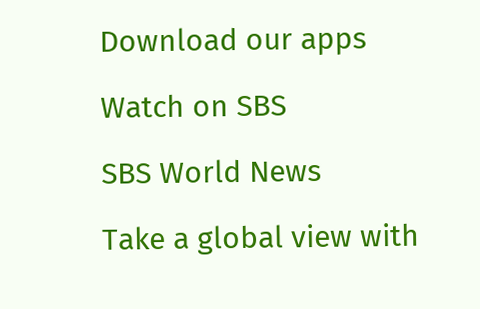Download our apps

Watch on SBS

SBS World News

Take a global view with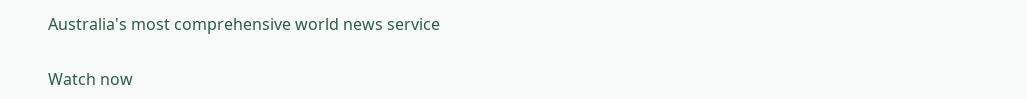Australia's most comprehensive world news service

Watch now